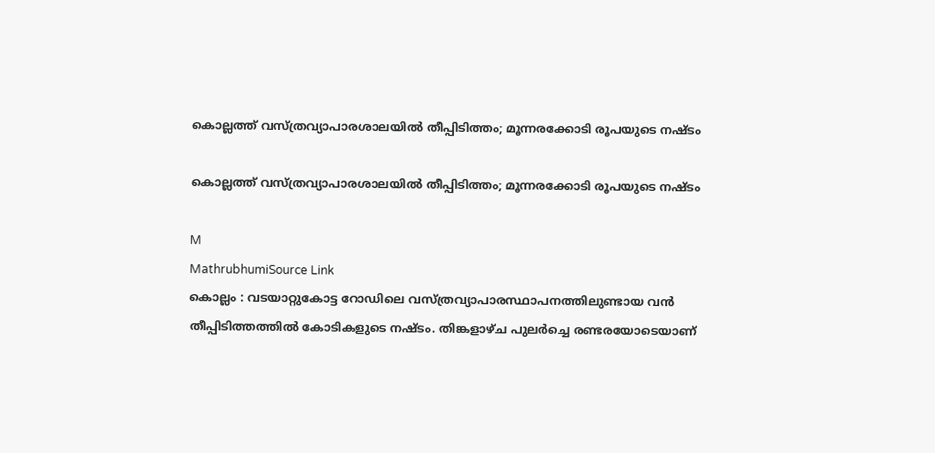കൊല്ലത്ത് വസ്ത്രവ്യാപാരശാലയിൽ തീപ്പിടിത്തം; മൂന്നരക്കോടി രൂപയുടെ നഷ്ടം

കൊല്ലത്ത് വസ്ത്രവ്യാപാരശാലയിൽ തീപ്പിടിത്തം; മൂന്നരക്കോടി രൂപയുടെ നഷ്ടം

M
MathrubhumiSource Link
കൊല്ലം : വടയാറ്റുകോട്ട റോഡിലെ വസ്ത്രവ്യാപാരസ്ഥാപനത്തിലുണ്ടായ വൻ തീപ്പിടിത്തത്തിൽ കോടികളുടെ നഷ്ടം. തിങ്കളാഴ്ച പുലർച്ചെ രണ്ടരയോടെയാണ്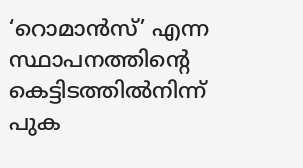‘റൊമാൻസ്’ എന്ന സ്ഥാപനത്തിന്റെ കെട്ടിടത്തിൽനിന്ന് പുക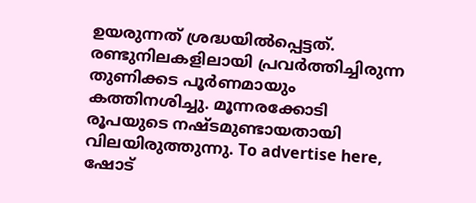ഉയരുന്നത് ശ്രദ്ധയിൽപ്പെട്ടത്. രണ്ടുനിലകളിലായി പ്രവർത്തിച്ചിരുന്ന തുണിക്കട പൂർണമായും കത്തിനശിച്ചു. മൂന്നരക്കോടി രൂപയുടെ നഷ്ടമുണ്ടായതായി വിലയിരുത്തുന്നു. To advertise here, ഷോട്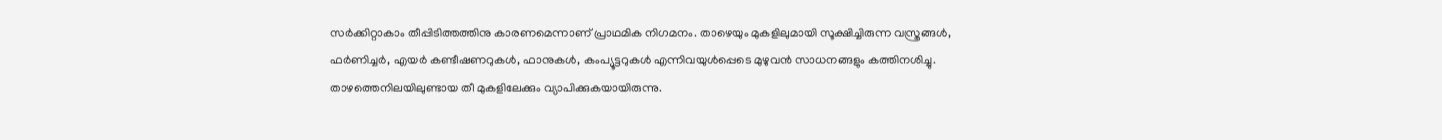സർക്കിറ്റാകാം തീപ്പിടിത്തത്തിനു കാരണമെന്നാണ് പ്രാഥമിക നിഗമനം. താഴെയും മുകളിലുമായി സൂക്ഷിച്ചിരുന്ന വസ്ത്രങ്ങൾ, ഫർണിച്ചർ, എയർ കണ്ടീഷണറുകൾ, ഫാനുകൾ, കംപ്യൂട്ടറുകൾ എന്നിവയുൾപ്പെടെ മുഴുവൻ സാധനങ്ങളും കത്തിനശിച്ചു. താഴത്തെനിലയിലുണ്ടായ തീ മുകളിലേക്കും വ്യാപിക്കുകയായിരുന്നു.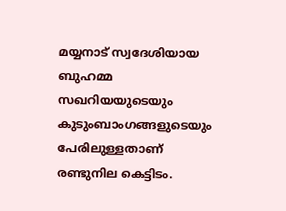മയ്യനാട് സ്വദേശിയായ ബുഹമ്മ സഖറിയയുടെയും കുടുംബാംഗങ്ങളുടെയും പേരിലുള്ളതാണ് രണ്ടുനില കെട്ടിടം.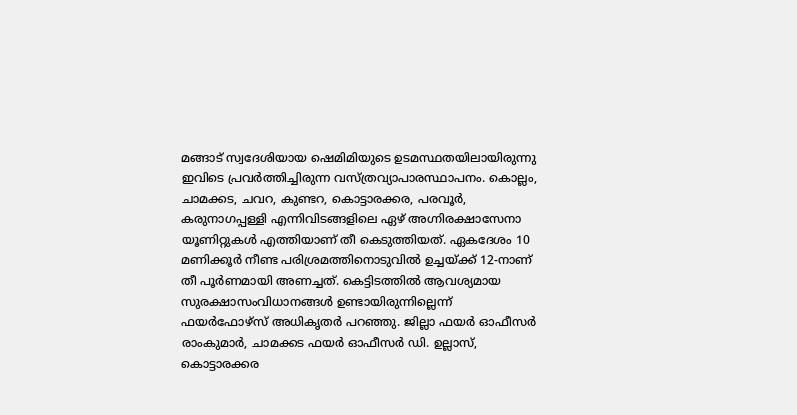മങ്ങാട് സ്വദേശിയായ ഷെമിമിയുടെ ഉടമസ്ഥതയിലായിരുന്നു ഇവിടെ പ്രവർത്തിച്ചിരുന്ന വസ്ത്രവ്യാപാരസ്ഥാപനം. കൊല്ലം, ചാമക്കട, ചവറ, കുണ്ടറ, കൊട്ടാരക്കര, പരവൂർ, കരുനാഗപ്പള്ളി എന്നിവിടങ്ങളിലെ ഏഴ് അഗ്നിരക്ഷാസേനാ യൂണിറ്റുകൾ എത്തിയാണ് തീ കെടുത്തിയത്. ഏകദേശം 10 മണിക്കൂർ നീണ്ട പരിശ്രമത്തിനൊടുവിൽ ഉച്ചയ്ക്ക് 12-നാണ് തീ പൂർണമായി അണച്ചത്. കെട്ടിടത്തിൽ ആവശ്യമായ സുരക്ഷാസംവിധാനങ്ങൾ ഉണ്ടായിരുന്നില്ലെന്ന് ഫയർഫോഴ്‌സ് അധികൃതർ പറഞ്ഞു. ജില്ലാ ഫയർ ഓഫീസർ രാംകുമാർ, ചാമക്കട ഫയർ ഓഫീസർ ഡി. ഉല്ലാസ്, കൊട്ടാരക്കര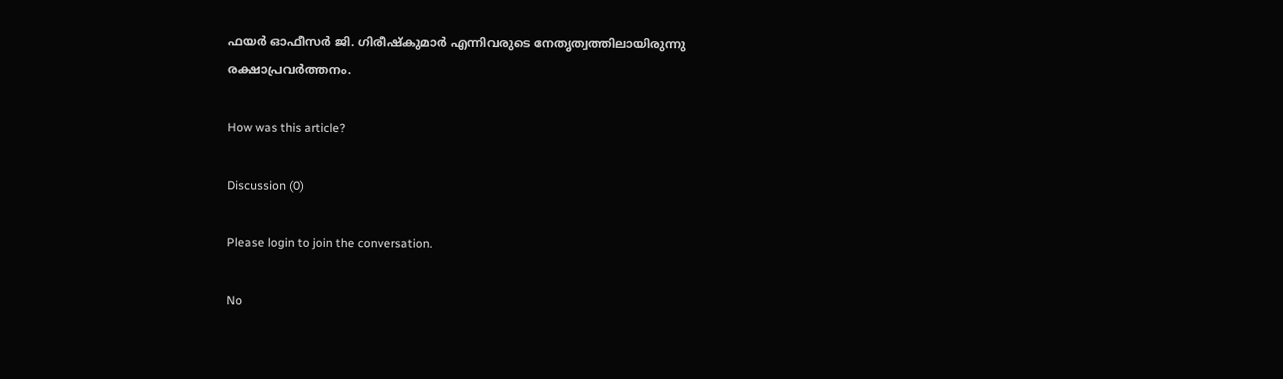ഫയർ ഓഫീസർ ജി. ഗിരീഷ്‌കുമാർ എന്നിവരുടെ നേതൃത്വത്തിലായിരുന്നു രക്ഷാപ്രവർത്തനം.

How was this article?

Discussion (0)

Please login to join the conversation.

No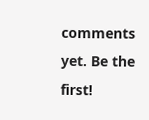comments yet. Be the first!